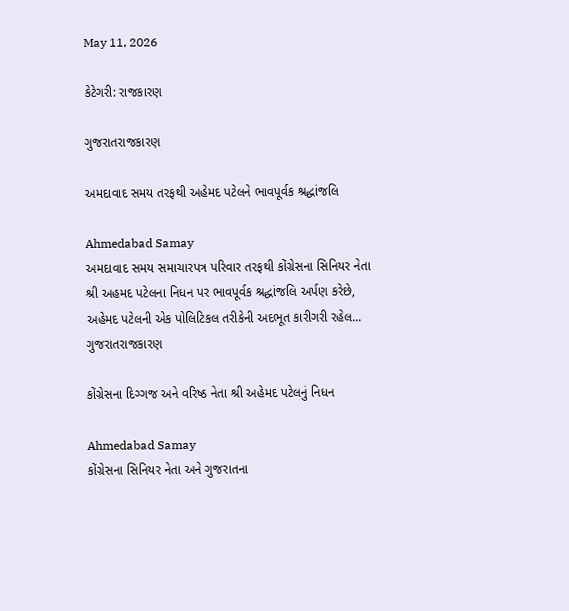May 11, 2026

કેટેગરી: રાજકારણ

ગુજરાતરાજકારણ

અમદાવાદ સમય તરફથી અહેમદ પટેલને ભાવપૂર્વક શ્રદ્ધાંજલિ

Ahmedabad Samay
અમદાવાદ સમય સમાચારપત્ર પરિવાર તરફથી કોંગ્રેસના સિનિયર નેતા શ્રી અહમદ પટેલના નિધન પર ભાવપૂર્વક શ્રદ્ધાંજલિ અર્પણ કરેછે, અહેમદ પટેલની એક પોલિટિકલ તરીકેની અદભૂત કારીગરી રહેલ...
ગુજરાતરાજકારણ

કોંગ્રેસના દિગ્ગજ અને વરિષ્ઠ નેતા શ્રી અહેમદ પટેલનું નિધન

Ahmedabad Samay
કોંગ્રેસના સિનિયર નેતા અને ગુજરાતના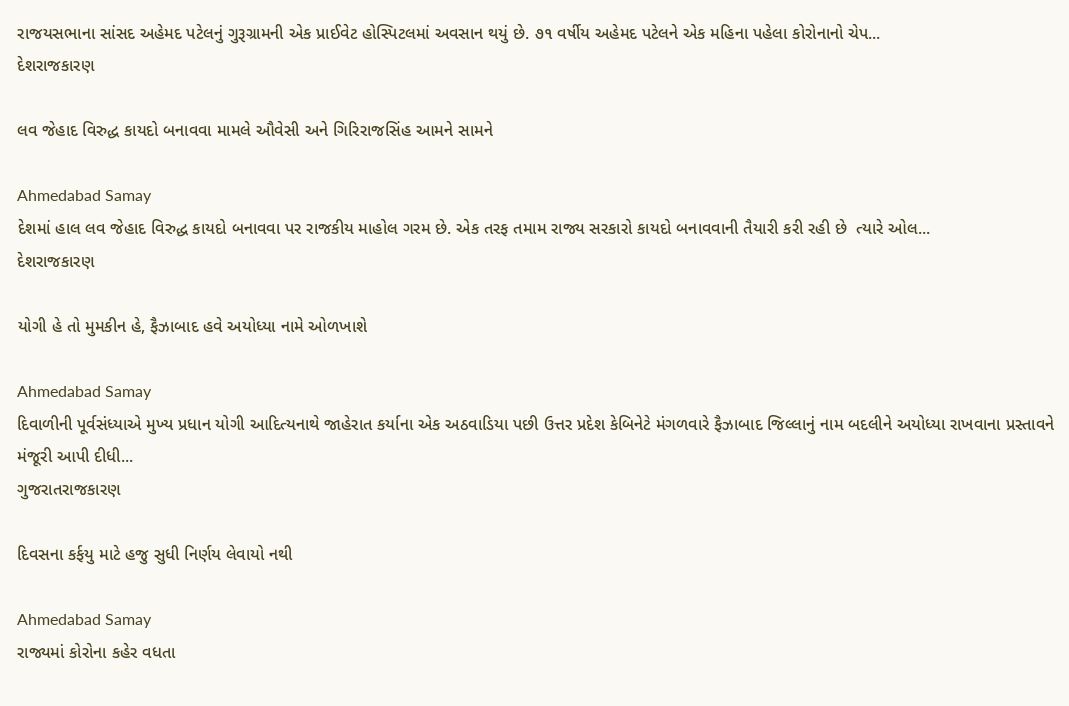રાજયસભાના સાંસદ અહેમદ પટેલનું ગુરૂગ્રામની એક પ્રાઈવેટ હોસ્પિટલમાં અવસાન થયું છે. ૭૧ વર્ષીય અહેમદ પટેલને એક મહિના પહેલા કોરોનાનો ચેપ...
દેશરાજકારણ

લવ જેહાદ વિરુદ્ધ કાયદો બનાવવા મામલે ઔવેસી અને ગિરિરાજસિંહ આમને સામને

Ahmedabad Samay
દેશમાં હાલ લવ જેહાદ વિરુદ્ધ કાયદો બનાવવા પર રાજકીય માહોલ ગરમ છે. એક તરફ તમામ રાજ્ય સરકારો કાયદો બનાવવાની તૈયારી કરી રહી છે  ત્યારે ઓલ...
દેશરાજકારણ

યોગી હે તો મુમકીન હે, ફૈઝાબાદ હવે અયોધ્યા નામે ઓળખાશે

Ahmedabad Samay
દિવાળીની પૂર્વસંધ્યાએ મુખ્ય પ્રધાન યોગી આદિત્યનાથે જાહેરાત કર્યાના એક અઠવાડિયા પછી ઉત્તર પ્રદેશ કેબિનેટે મંગળવારે ફૈઝાબાદ જિલ્લાનું નામ બદલીને અયોધ્યા રાખવાના પ્રસ્તાવને મંજૂરી આપી દીધી...
ગુજરાતરાજકારણ

દિવસના કર્ફયુ માટે હજુ સુધી નિર્ણય લેવાયો નથી

Ahmedabad Samay
રાજ્યમાં કોરોના કહેર વધતા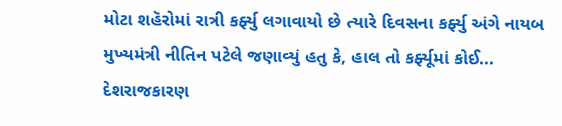મોટા શહૅરોમાં રાત્રી કર્ફ્યુ લગાવાયો છે ત્યારે દિવસના કર્ફ્યુ અંગે નાયબ મુખ્યમંત્રી નીતિન પટેલે જણાવ્યું હતુ કે, હાલ તો કર્ફ્યૂમાં કોઈ...
દેશરાજકારણ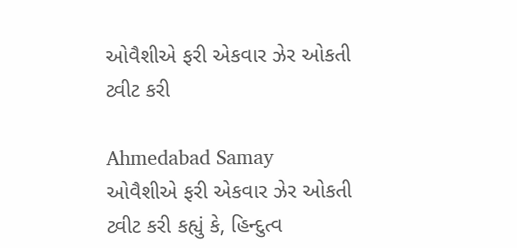ઓવૈશીએ ફરી એકવાર ઝેર ઓકતી ટ્વીટ કરી

Ahmedabad Samay
ઓવૈશીએ ફરી એકવાર ઝેર ઓકતી ટ્વીટ કરી કહ્યું કે, હિન્દુત્વ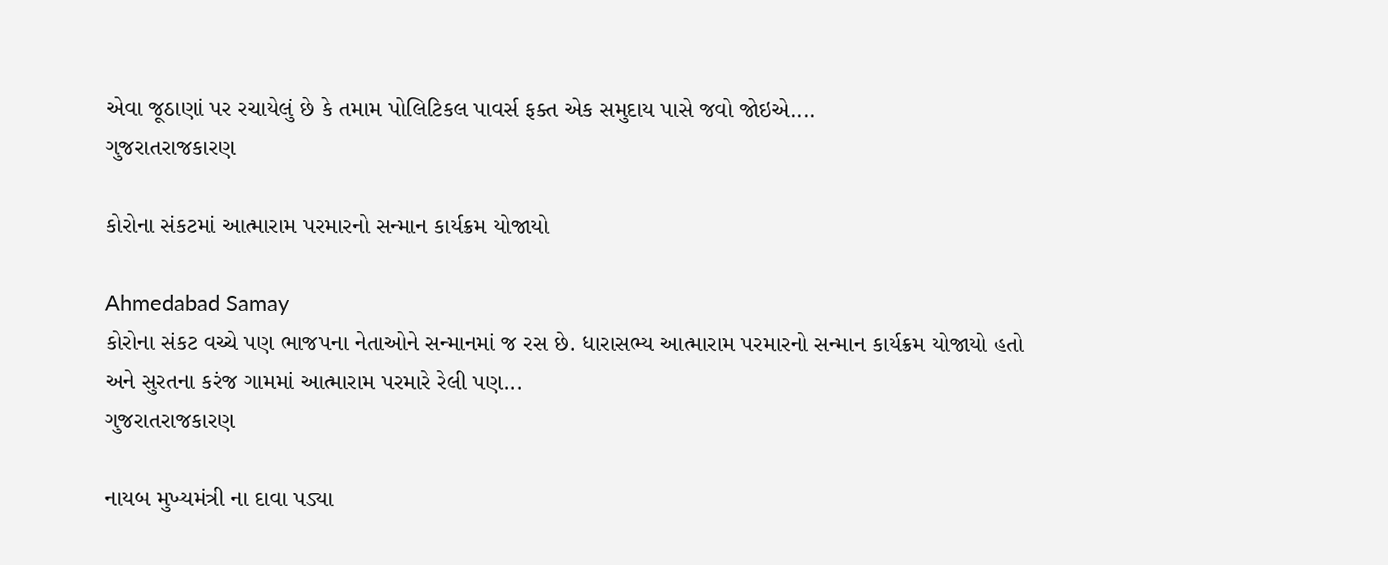એવા જૂઠાણાં પર રચાયેલું છે કે તમામ પોલિટિકલ પાવર્સ ફક્ત એક સમુદાય પાસે જવો જોઇએ....
ગુજરાતરાજકારણ

કોરોના સંકટમાં આત્મારામ પરમારનો સન્માન કાર્યક્રમ યોજાયો

Ahmedabad Samay
કોરોના સંકટ વચ્ચે પણ ભાજપના નેતાઓને સન્માનમાં જ રસ છે. ધારાસભ્ય આત્મારામ પરમારનો સન્માન કાર્યક્રમ યોજાયો હતો અને સુરતના કરંજ ગામમાં આત્મારામ પરમારે રેલી પણ...
ગુજરાતરાજકારણ

નાયબ મુખ્યમંત્રી ના દાવા પડ્યા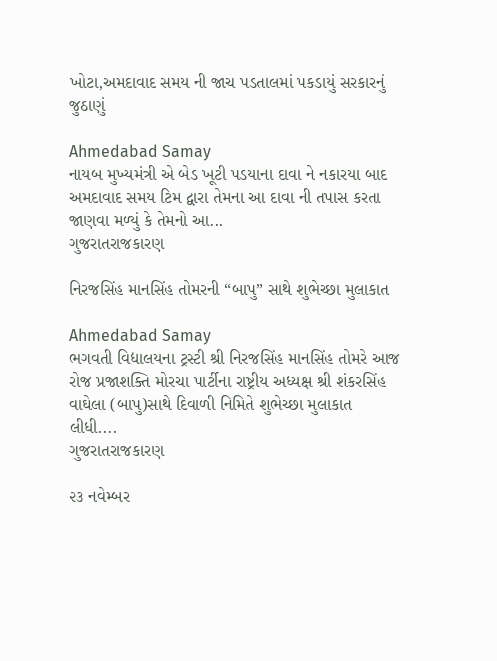ખોટા,અમદાવાદ સમય ની જાચ પડતાલમાં પકડાયું સરકારનું જુઠાણું

Ahmedabad Samay
નાયબ મુખ્યમંત્રી એ બેડ ખૂટી પડયાના દાવા ને નકારયા બાદ અમદાવાદ સમય ટિમ દ્વારા તેમના આ દાવા ની તપાસ કરતા જાણવા મળ્યું કે તેમનો આ...
ગુજરાતરાજકારણ

નિરજસિંહ માનસિંહ તોમરની “બાપુ” સાથે શુભેચ્છા મુલાકાત

Ahmedabad Samay
ભગવતી વિદ્યાલયના ટ્રસ્ટી શ્રી નિરજસિંહ માનસિંહ તોમરે આજ રોજ પ્રજાશક્તિ મોરચા પાર્ટીના રાષ્ટ્રીય અધ્યક્ષ શ્રી શંકરસિંહ વાઘેલા (બાપુ)સાથે દિવાળી નિમિતે શુભેચ્છા મુલાકાત લીધી....
ગુજરાતરાજકારણ

૨૩ નવેમ્બર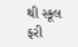થી સ્કૂલ ફરી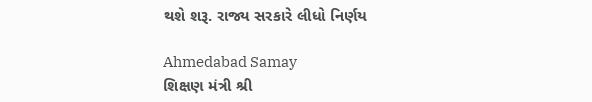થશે શરૂ. રાજ્ય સરકારે લીધો નિર્ણય

Ahmedabad Samay
શિક્ષણ મંત્રી શ્રી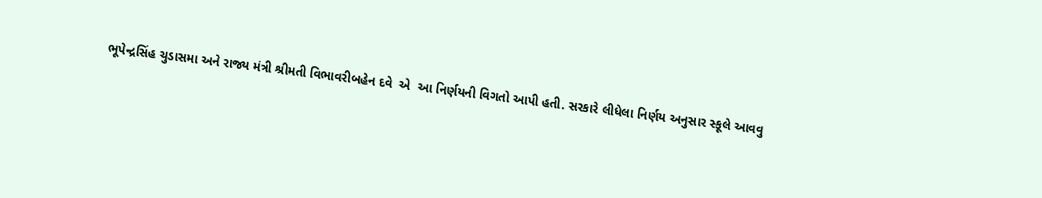ભૂપેન્દ્રસિંહ ચુડાસમા અને રાજ્ય મંત્રી શ્રીમતી વિભાવરીબહેન દવે  એ  આ નિર્ણયની વિગતો આપી હતી. સરકારે લીધેલા નિર્ણય અનુસાર સ્કૂલે આવવુ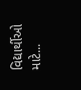વિદ્યાર્થીઓ માટે...